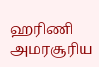ஹரிணி அமரசூரிய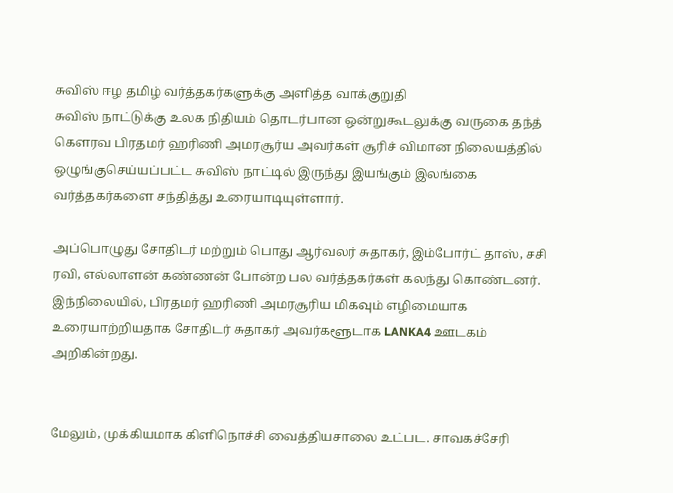சுவிஸ் ஈழ தமிழ் வர்த்தகர்களுக்கு அளித்த வாக்குறுதி
சுவிஸ் நாட்டுக்கு உலக நிதியம் தொடர்பான ஒன்றுகூடலுக்கு வருகை தந்த் கௌரவ பிரதமர் ஹரிணி அமரசூர்ய அவர்கள் சூரிச் விமான நிலையத்தில் ஒழுங்குசெய்யப்பட்ட சுவிஸ் நாட்டில் இருந்து இயங்கும் இலங்கை வர்த்தகர்களை சந்தித்து உரையாடியுள்ளார்.

அப்பொழுது சோதிடர் மற்றும் பொது ஆர்வலர் சுதாகர், இம்போர்ட் தாஸ், சசி ரவி, எல்லாளன் கண்ணன் போன்ற பல வர்த்தகர்கள் கலந்து கொண்டனர்.
இந்நிலையில், பிரதமர் ஹரிணி அமரசூரிய மிகவும் எழிமையாக உரையாற்றியதாக சோதிடர் சுதாகர் அவர்களூடாக LANKA4 ஊடகம் அறிகின்றது.


மேலும், முக்கியமாக கிளிநொச்சி வைத்தியசாலை உட்பட. சாவகச்சேரி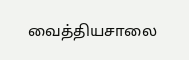வைத்தியசாலை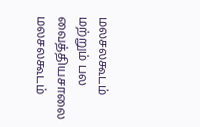மலசலகூடம் மற்றும் பல வைத்தியசாலை மலசலகூடம்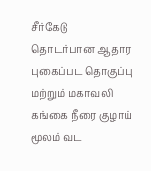சீர்கேடு தொடர்பான ஆதார புகைப்பட தொகுப்பு மற்றும் மகாவலி கங்கை நீரை குழாய் மூலம் வட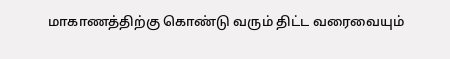மாகாணத்திற்கு கொண்டு வரும் திட்ட வரைவையும்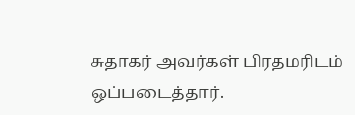சுதாகர் அவர்கள் பிரதமரிடம் ஒப்படைத்தார்.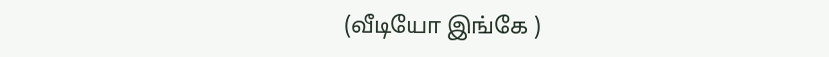(வீடியோ இங்கே )